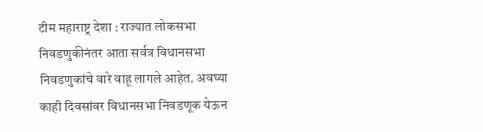टीम महाराष्ट्र देशा : राज्यात लोकसभा निवडणुकीनंतर आता सर्वत्र विधानसभा निवडणुकांचे वारे वाहू लागले आहेत. अवघ्या काही दिवसांवर विधानसभा निवडणूक येऊन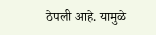ठेपली आहे. यामुळे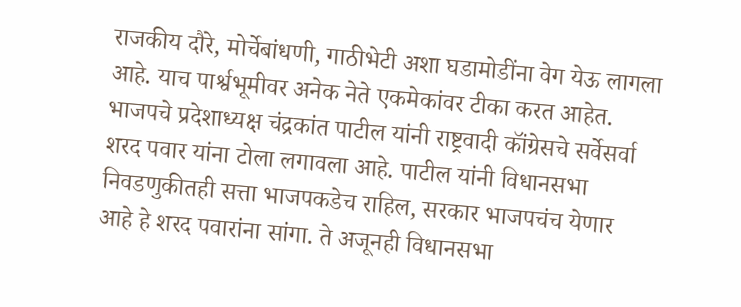राजकीय दौरे, मोर्चेबांधणी, गाठीभेटी अशा घडामोडींना वेग येऊ लागला आहे. याच पार्श्वभूमीवर अनेक नेते एकमेकांवर टीका करत आहेत.
भाजपचे प्रदेशाध्यक्ष चंद्रकांत पाटील यांनी राष्ट्रवादी कॉंग्रेसचे सर्वेसर्वा शरद पवार यांना टोला लगावला आहे. पाटील यांनी विधानसभा निवडणुकीतही सत्ता भाजपकडेच राहिल, सरकार भाजपचंच येणार आहे हे शरद पवारांना सांगा. ते अजूनही विधानसभा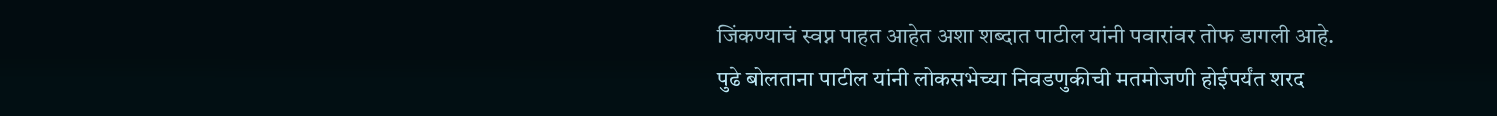जिंकण्याचं स्वप्न पाहत आहेत अशा शब्दात पाटील यांनी पवारांवर तोफ डागली आहे.
पुढे बोलताना पाटील यांनी लोकसभेच्या निवडणुकीची मतमोजणी होईपर्यंत शरद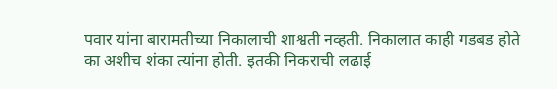पवार यांना बारामतीच्या निकालाची शाश्वती नव्हती. निकालात काही गडबड होते का अशीच शंका त्यांना होती. इतकी निकराची लढाई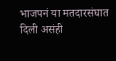भाजपनं या मतदारसंघात दिली असंही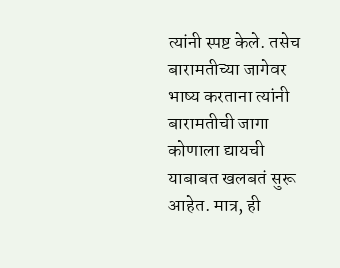त्यांनी स्पष्ट केले. तसेच बारामतीच्या जागेवर भाष्य करताना त्यांनी बारामतीची जागा कोणाला द्यायची याबाबत खलबतं सुरू आहेत. मात्र, ही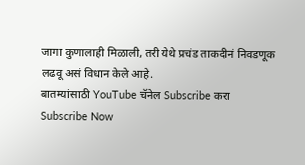जागा कुणालाही मिळाली, तरी येथे प्रचंड ताकदीनं निवडणूक लढवू असं विधान केले आहे.
बातम्यांसाठी YouTube चॅनेल Subscribe करा
Subscribe Now